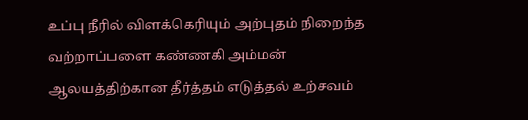உப்பு நீரில் விளக்கெரியும் அற்புதம் நிறைந்த வற்றாப்பளை கண்ணகி அம்மன் ஆலயத்திற்கான தீர்த்தம் எடுத்தல் உற்சவம்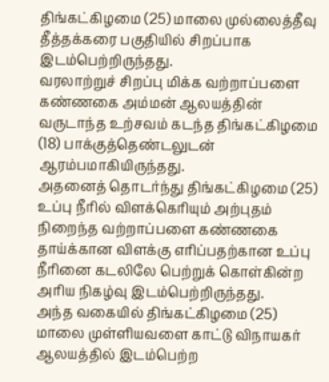திங்கட்கிழமை (25) மாலை முல்லைத்தீவு தீத்தக்கரை பகுதியில் சிறப்பாக இடம்பெற்றிருந்தது.
வரலாற்றுச் சிறப்பு மிக்க வற்றாப்பளை கண்ணகை அம்மன் ஆலயத்தின் வருடாந்த உற்சவம் கடந்த திங்கட்கிழமை (18) பாக்குத்தெண்டலுடன் ஆரம்பமாகியிருந்தது.
அதனைத் தொடர்ந்து திங்கட்கிழமை (25) உப்பு நீரில் விளக்கெரியும் அற்புதம் நிறைந்த வற்றாப்பளை கண்ணகை தாய்க்கான விளக்கு எரிப்பதற்கான உப்பு நீரினை கடலிலே பெற்றுக் கொள்கின்ற அரிய நிகழ்வு இடம்பெற்றிருந்தது.
அந்த வகையில் திங்கட்கிழமை (25) மாலை முள்ளியவளை காட்டு விநாயகர் ஆலயத்தில் இடம்பெற்ற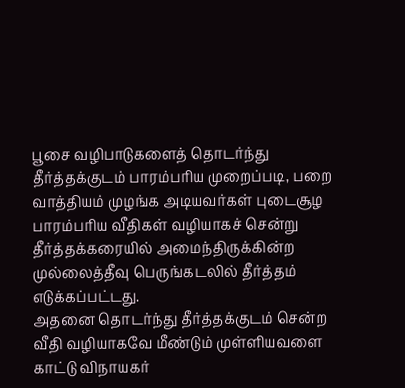பூசை வழிபாடுகளைத் தொடர்ந்து தீர்த்தக்குடம் பாரம்பரிய முறைப்படி, பறை வாத்தியம் முழங்க அடியவர்கள் புடைசூழ பாரம்பரிய வீதிகள் வழியாகச் சென்று தீர்த்தக்கரையில் அமைந்திருக்கின்ற முல்லைத்தீவு பெருங்கடலில் தீர்த்தம் எடுக்கப்பட்டது.
அதனை தொடர்ந்து தீர்த்தக்குடம் சென்ற வீதி வழியாகவே மீண்டும் முள்ளியவளை காட்டு விநாயகர்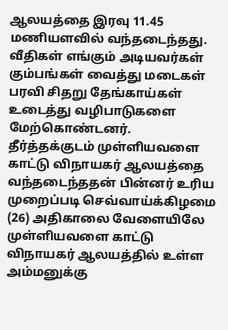ஆலயத்தை இரவு 11.45 மணியளவில் வந்தடைந்தது.
வீதிகள் எங்கும் அடியவர்கள் கும்பங்கள் வைத்து மடைகள் பரவி சிதறு தேங்காய்கள் உடைத்து வழிபாடுகளை மேற்கொண்டனர்.
தீர்த்தக்குடம் முள்ளியவளை காட்டு விநாயகர் ஆலயத்தை வந்தடைந்ததன் பின்னர் உரிய முறைப்படி செவ்வாய்க்கிழமை (26) அதிகாலை வேளையிலே முள்ளியவளை காட்டு விநாயகர் ஆலயத்தில் உள்ள அம்மனுக்கு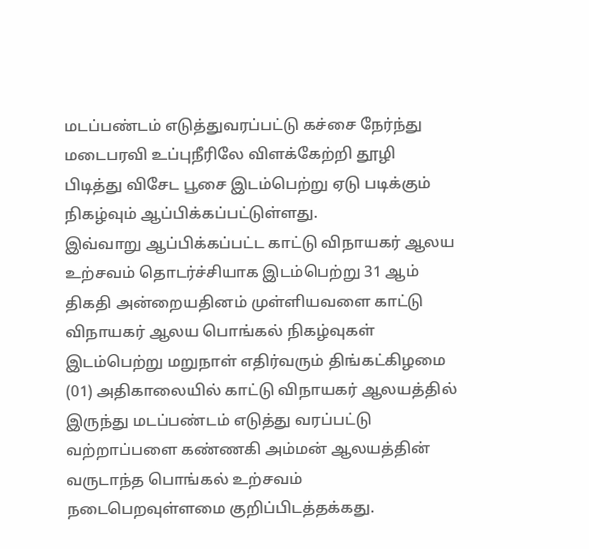மடப்பண்டம் எடுத்துவரப்பட்டு கச்சை நேர்ந்து மடைபரவி உப்புநீரிலே விளக்கேற்றி தூழி பிடித்து விசேட பூசை இடம்பெற்று ஏடு படிக்கும் நிகழ்வும் ஆப்பிக்கப்பட்டுள்ளது.
இவ்வாறு ஆப்பிக்கப்பட்ட காட்டு விநாயகர் ஆலய உற்சவம் தொடர்ச்சியாக இடம்பெற்று 31 ஆம் திகதி அன்றையதினம் முள்ளியவளை காட்டு விநாயகர் ஆலய பொங்கல் நிகழ்வுகள் இடம்பெற்று மறுநாள் எதிர்வரும் திங்கட்கிழமை (01) அதிகாலையில் காட்டு விநாயகர் ஆலயத்தில் இருந்து மடப்பண்டம் எடுத்து வரப்பட்டு வற்றாப்பளை கண்ணகி அம்மன் ஆலயத்தின் வருடாந்த பொங்கல் உற்சவம் நடைபெறவுள்ளமை குறிப்பிடத்தக்கது.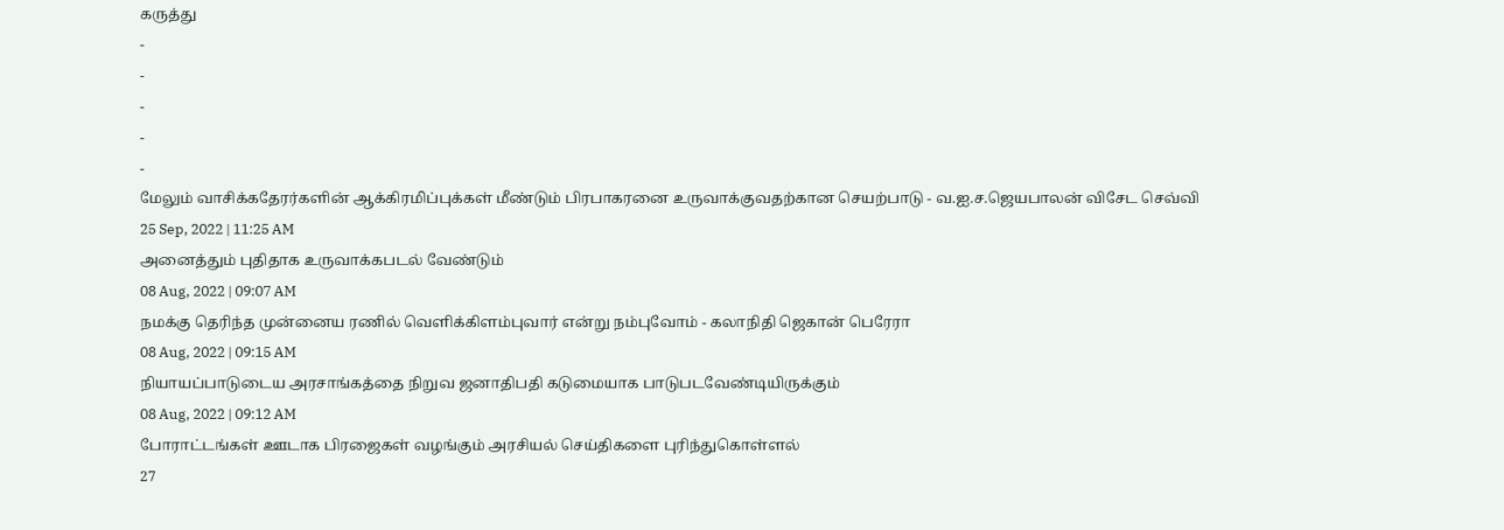கருத்து
-
-
-
-
-
மேலும் வாசிக்கதேரர்களின் ஆக்கிரமிப்புக்கள் மீண்டும் பிரபாகரனை உருவாக்குவதற்கான செயற்பாடு - வ.ஐ.ச.ஜெயபாலன் விசேட செவ்வி
25 Sep, 2022 | 11:25 AM
அனைத்தும் புதிதாக உருவாக்கபடல் வேண்டும்
08 Aug, 2022 | 09:07 AM
நமக்கு தெரிந்த முன்னைய ரணில் வெளிக்கிளம்புவார் என்று நம்புவோம் - கலாநிதி ஜெகான் பெரேரா
08 Aug, 2022 | 09:15 AM
நியாயப்பாடுடைய அரசாங்கத்தை நிறுவ ஜனாதிபதி கடுமையாக பாடுபடவேண்டியிருக்கும்
08 Aug, 2022 | 09:12 AM
போராட்டங்கள் ஊடாக பிரஜைகள் வழங்கும் அரசியல் செய்திகளை புரிந்துகொள்ளல்
27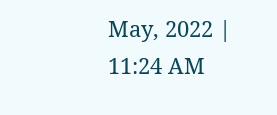May, 2022 | 11:24 AM